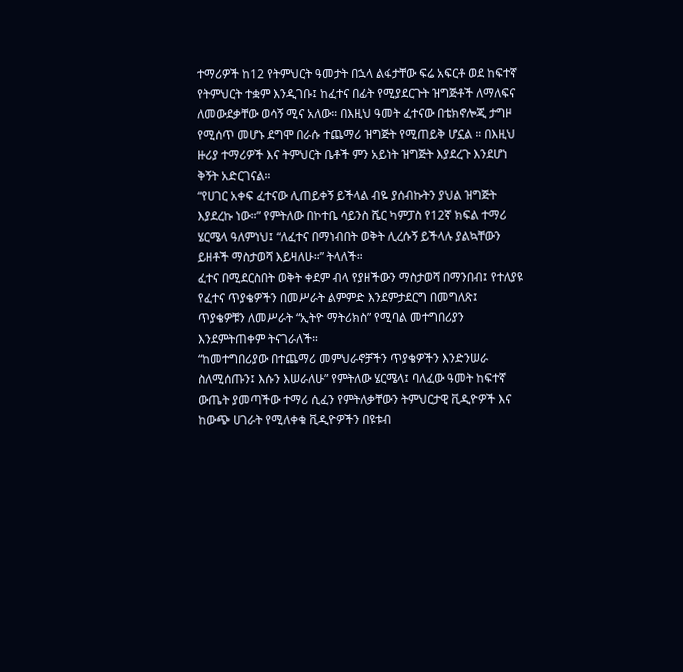ተማሪዎች ከ12 የትምህርት ዓመታት በኋላ ልፋታቸው ፍሬ አፍርቶ ወደ ከፍተኛ የትምህርት ተቋም እንዲገቡ፤ ከፈተና በፊት የሚያደርጉት ዝግጅቶች ለማለፍና ለመውደቃቸው ወሳኝ ሚና አለው። በእዚህ ዓመት ፈተናው በቴክኖሎጂ ታግዞ የሚሰጥ መሆኑ ደግሞ በራሱ ተጨማሪ ዝግጅት የሚጠይቅ ሆኗል ። በእዚህ ዙሪያ ተማሪዎች እና ትምህርት ቤቶች ምን አይነት ዝግጅት እያደረጉ እንደሆነ ቅኝት አድርገናል።
“የሀገር አቀፍ ፈተናው ሊጠይቀኝ ይችላል ብዬ ያሰብኩትን ያህል ዝግጅት እያደረኩ ነው።” የምትለው በኮተቤ ሳይንስ ሼር ካምፓስ የ12ኛ ክፍል ተማሪ ሄርሜላ ዓለምነህ፤ “ለፈተና በማነብበት ወቅት ሊረሱኝ ይችላሉ ያልኳቸውን ይዘቶች ማስታወሻ እይዛለሁ።” ትላለች።
ፈተና በሚደርስበት ወቅት ቀደም ብላ የያዘችውን ማስታወሻ በማንበብ፤ የተለያዩ የፈተና ጥያቄዎችን በመሥራት ልምምድ እንደምታደርግ በመግለጽ፤ ጥያቄዎቹን ለመሥራት “ኢትዮ ማትሪክስ” የሚባል መተግበሪያን እንደምትጠቀም ትናገራለች።
“ከመተግበሪያው በተጨማሪ መምህራኖቻችን ጥያቄዎችን እንድንሠራ ስለሚሰጡን፤ እሱን እሠራለሁ” የምትለው ሄርሜላ፤ ባለፈው ዓመት ከፍተኛ ውጤት ያመጣችው ተማሪ ሲፈን የምትለቃቸውን ትምህርታዊ ቪዲዮዎች እና ከውጭ ሀገራት የሚለቀቁ ቪዲዮዎችን በዩቱብ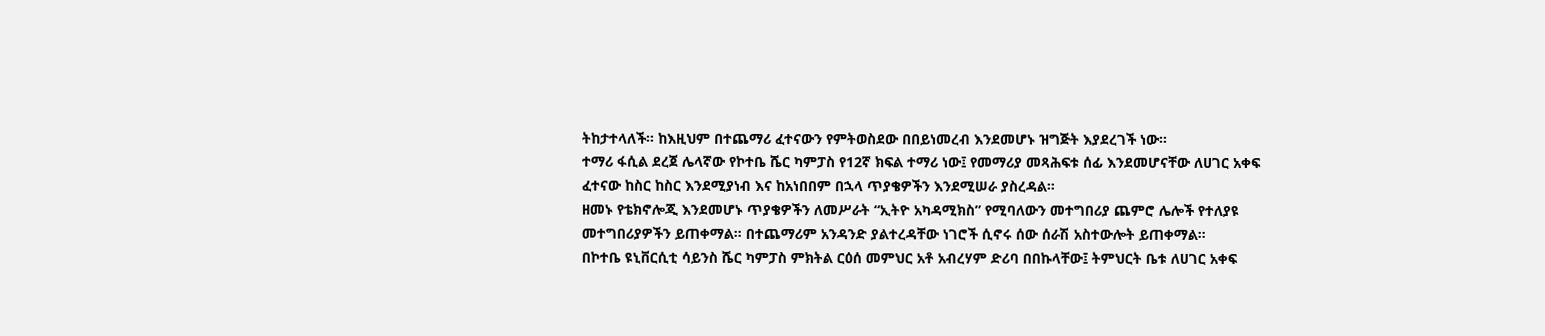ትከታተላለች። ከእዚህም በተጨማሪ ፈተናውን የምትወስደው በበይነመረብ እንደመሆኑ ዝግጅት እያደረገች ነው።
ተማሪ ፋሲል ደረጀ ሌላኛው የኮተቤ ሼር ካምፓስ የ12ኛ ክፍል ተማሪ ነው፤ የመማሪያ መጻሕፍቱ ሰፊ እንደመሆናቸው ለሀገር አቀፍ ፈተናው ከስር ከስር እንደሚያነብ እና ከአነበበም በኋላ ጥያቄዎችን እንደሚሠራ ያስረዳል።
ዘመኑ የቴክኖሎጂ እንደመሆኑ ጥያቄዎችን ለመሥራት “ኢትዮ አካዳሚክስ” የሚባለውን መተግበሪያ ጨምሮ ሌሎች የተለያዩ መተግበሪያዎችን ይጠቀማል። በተጨማሪም አንዳንድ ያልተረዳቸው ነገሮች ሲኖሩ ሰው ሰራሽ አስተውሎት ይጠቀማል።
በኮተቤ ዩኒቨርሲቲ ሳይንስ ሼር ካምፓስ ምክትል ርዕሰ መምህር አቶ አብረሃም ድሪባ በበኩላቸው፤ ትምህርት ቤቱ ለሀገር አቀፍ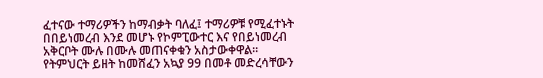ፈተናው ተማሪዎችን ከማብቃት ባለፈ፤ ተማሪዎቹ የሚፈተኑት በበይነመረብ እንደ መሆኑ የኮምፒውተር እና የበይነመረብ አቅርቦት ሙሉ በሙሉ መጠናቀቁን አስታውቀዋል።
የትምህርት ይዘት ከመሸፈን አኳያ 99 በመቶ መድረሳቸውን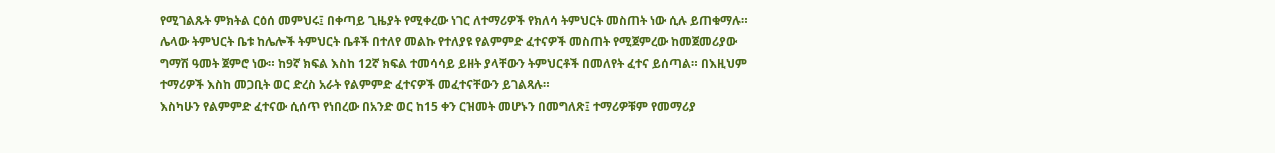የሚገልጹት ምክትል ርዕሰ መምህሩ፤ በቀጣይ ጊዜያት የሚቀረው ነገር ለተማሪዎች የክለሳ ትምህርት መስጠት ነው ሲሉ ይጠቁማሉ።
ሌላው ትምህርት ቤቱ ከሌሎች ትምህርት ቤቶች በተለየ መልኩ የተለያዩ የልምምድ ፈተናዎች መስጠት የሚጀምረው ከመጀመሪያው ግማሽ ዓመት ጀምሮ ነው። ከ9ኛ ክፍል እስከ 12ኛ ክፍል ተመሳሳይ ይዘት ያላቸውን ትምህርቶች በመለየት ፈተና ይሰጣል። በእዚህም ተማሪዎች እስከ መጋቢት ወር ድረስ አራት የልምምድ ፈተናዎች መፈተናቸውን ይገልጻሉ።
እስካሁን የልምምድ ፈተናው ሲሰጥ የነበረው በአንድ ወር ከ15 ቀን ርዝመት መሆኑን በመግለጽ፤ ተማሪዎቹም የመማሪያ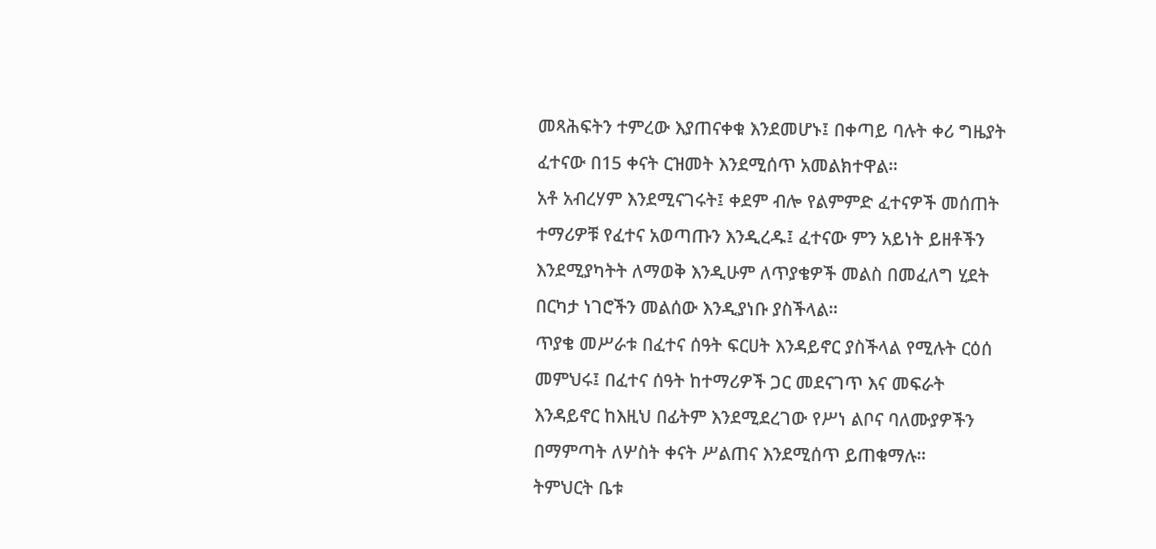መጻሕፍትን ተምረው እያጠናቀቁ እንደመሆኑ፤ በቀጣይ ባሉት ቀሪ ግዜያት ፈተናው በ15 ቀናት ርዝመት እንደሚሰጥ አመልክተዋል።
አቶ አብረሃም እንደሚናገሩት፤ ቀደም ብሎ የልምምድ ፈተናዎች መሰጠት ተማሪዎቹ የፈተና አወጣጡን እንዲረዱ፤ ፈተናው ምን አይነት ይዘቶችን እንደሚያካትት ለማወቅ እንዲሁም ለጥያቄዎች መልስ በመፈለግ ሂደት በርካታ ነገሮችን መልሰው እንዲያነቡ ያስችላል።
ጥያቄ መሥራቱ በፈተና ሰዓት ፍርሀት እንዳይኖር ያስችላል የሚሉት ርዕሰ መምህሩ፤ በፈተና ሰዓት ከተማሪዎች ጋር መደናገጥ እና መፍራት እንዳይኖር ከእዚህ በፊትም እንደሚደረገው የሥነ ልቦና ባለሙያዎችን በማምጣት ለሦስት ቀናት ሥልጠና እንደሚሰጥ ይጠቁማሉ።
ትምህርት ቤቱ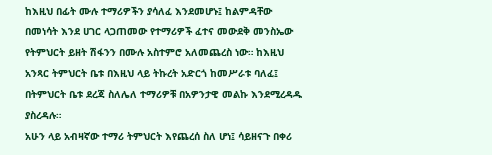ከእዚህ በፊት ሙሉ ተማሪዎችን ያሳለፈ እንደመሆኑ፤ ከልምዳቸው በመነሳት እንደ ሀገር ላጋጠመው የተማሪዎች ፈተና መውደቅ መንስኤው የትምህርት ይዘት ሽፋንን በሙሉ አስተምሮ አለመጨረስ ነው። ከእዚህ አንጻር ትምህርት ቤቱ በእዚህ ላይ ትኩረት አድርጎ ከመሥራቱ ባለፈ፤ በትምህርት ቤቱ ደረጃ ስለሌለ ተማሪዎቹ በአዎንታዊ መልኩ እንደሚረዳዱ ያስረዳሉ።
አሁን ላይ አብዛኛው ተማሪ ትምህርት እየጨረሰ ስለ ሆነ፤ ሳይዘናጉ በቀሪ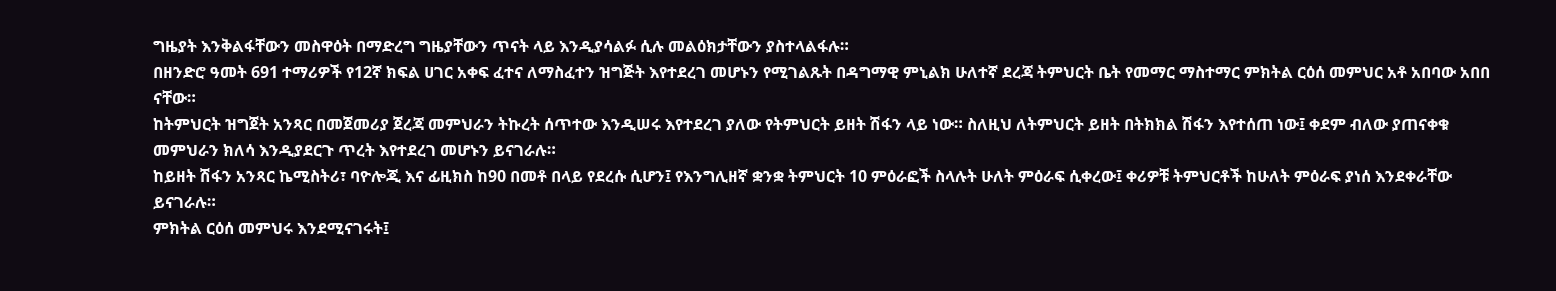ግዜያት እንቅልፋቸውን መስዋዕት በማድረግ ግዜያቸውን ጥናት ላይ እንዲያሳልፉ ሲሉ መልዕክታቸውን ያስተላልፋሉ።
በዘንድሮ ዓመት 691 ተማሪዎች የ12ኛ ክፍል ሀገር አቀፍ ፈተና ለማስፈተን ዝግጅት እየተደረገ መሆኑን የሚገልጹት በዳግማዊ ምኒልክ ሁለተኛ ደረጃ ትምህርት ቤት የመማር ማስተማር ምክትል ርዕሰ መምህር አቶ አበባው አበበ ናቸው።
ከትምህርት ዝግጀት አንጻር በመጀመሪያ ጀረጃ መምህራን ትኩረት ሰጥተው እንዲሠሩ እየተደረገ ያለው የትምህርት ይዘት ሽፋን ላይ ነው። ስለዚህ ለትምህርት ይዘት በትክክል ሽፋን እየተሰጠ ነው፤ ቀደም ብለው ያጠናቀቁ መምህራን ክለሳ እንዲያደርጉ ጥረት እየተደረገ መሆኑን ይናገራሉ።
ከይዘት ሽፋን አንጻር ኬሚስትሪ፣ ባዮሎጂ እና ፊዚክስ ከ90 በመቶ በላይ የደረሱ ሲሆን፤ የእንግሊዘኛ ቋንቋ ትምህርት 10 ምዕራፎች ስላሉት ሁለት ምዕራፍ ሲቀረው፤ ቀሪዎቹ ትምህርቶች ከሁለት ምዕራፍ ያነሰ እንደቀራቸው ይናገራሉ።
ምክትል ርዕሰ መምህሩ እንደሚናገሩት፤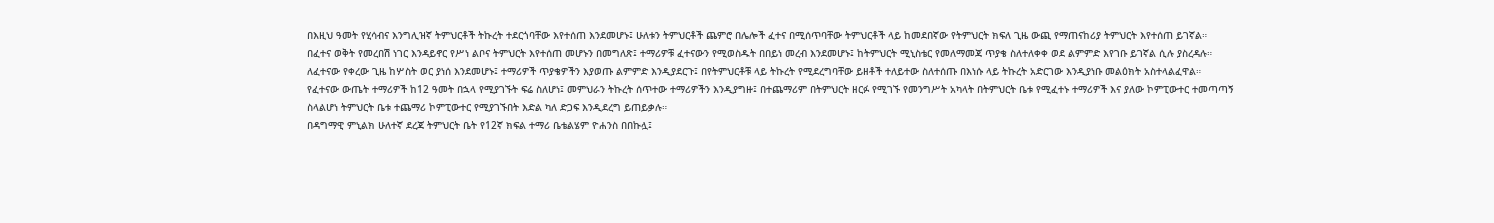በእዚህ ዓመት የሂሳብና እንግሊዝኛ ትምህርቶች ትኩረት ተደርጎባቸው እየተሰጠ እንደመሆኑ፤ ሁለቱን ትምህርቶች ጨምሮ በሌሎች ፈተና በሚሰጥባቸው ትምህርቶች ላይ ከመደበኛው የትምህርት ክፍለ ጊዜ ውጪ የማጠናከሪያ ትምህርት እየተሰጠ ይገኛል።
በፈተና ወቅት የመረበሽ ነገር እንዳይኖር የሥነ ልቦና ትምህርት እየተሰጠ መሆኑን በመግለጽ፤ ተማሪዎቹ ፈተናውን የሚወስዱት በበይነ መረብ እንደመሆኑ፤ ከትምህርት ሚኒስቴር የመለማመጃ ጥያቄ ስለተለቀቀ ወደ ልምምድ እየገቡ ይገኛል ሲሉ ያስረዳሉ።
ለፈተናው የቀረው ጊዜ ከሦስት ወር ያነሰ እንደመሆኑ፤ ተማሪዎች ጥያቄዎችን እያወጡ ልምምድ እንዲያደርጉ፤ በየትምህርቶቹ ላይ ትኩረት የሚደረግባቸው ይዘቶች ተለይተው ስለተሰጡ በእነሱ ላይ ትኩረት አድርገው እንዲያነቡ መልዕክት አስተላልፈዋል።
የፈተናው ውጤት ተማሪዎች ከ12 ዓመት በኋላ የሚያገኙት ፍሬ ስለሆነ፤ መምህራን ትኩረት ሰጥተው ተማሪዎችን እንዲያግዙ፤ በተጨማሪም በትምህርት ዘርፉ የሚገኙ የመንግሥት አካላት በትምህርት ቤቱ የሚፈተኑ ተማሪዎች እና ያለው ኮምፒውተር ተመጣጣኝ ስላልሆነ ትምህርት ቤቱ ተጨማሪ ኮምፒውተር የሚያገኙበት እድል ካለ ድጋፍ እንዲደረግ ይጠይቃሉ።
በዳግማዊ ምኒልክ ሁለተኛ ደረጃ ትምህርት ቤት የ12ኛ ክፍል ተማሪ ቤቴልሄም ዮሐንስ በበኩሏ፤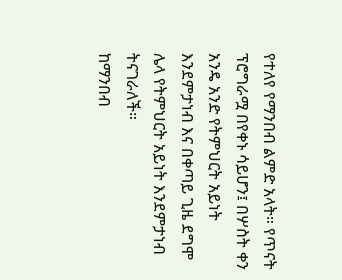የተለየ የማንበብ ልምድ አላት። የጥናት ፕሮግራሟ በየቀኑ ሳይሆን፤ በሦስት ቀን አንዴ አንድ የትምህርት አይነት እንደምታነብ እና በቀጣይ ጊዜ ደግሞ ሌላ የትምህርት አይነት እንደምታነብ ትናገራለች።
ከማንበብ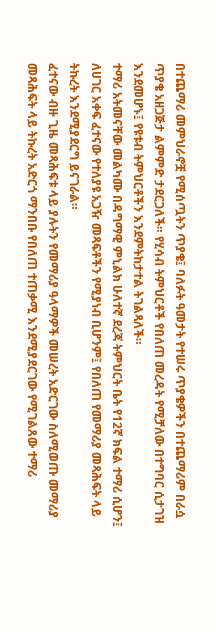በተጨማሪ መምህራኖቿ የሚሰጧትን ጥያቄ፤ ባለፉት ዓመታት የተሠሩ ጥያቄዎችን በተጨማሪም በራሷ ጥያቄ አዘጋጅታ ልምምድ ታደርጋለች። የሂሳብ ትምህርቶች የበለጠ መረዳት የሚቻለው በተግባር ሲታገዝ እንደመሆኑ፤ የዩቱብ ትምህርቶችን እንደምትከታተል ትገልጻለች።
ተማሪ አትመናቸው መልካሙ በዳግማዊ ምኒልክ ሁለተኛ ደረጃ ትምህርት ቤት የ12ኛ ክፍል ተማሪ ሲሆን፤ ለሀገር አቀፍ ፈተናው የተለያዩ አጋዥ መጻፍቶችን የሚያነብ ቢሆንም፤ የበለጠ የመማሪያ መጻሕፍት ላይ ትኩረት እንደሚያደርግ ይናገራል።
ፈተናው ብዙ ጊዜ መጻሕፍቱ ላይ ያሉትን የመማሪያ ዓላማዎች መሠረት አድርገው ስለሚወጡ መማሪያ መጻሕፍት ላይ ትኩረት አድርጎ ማንበቡ የበለጠ ተጠቃሚ እንደሚያደርገው የሚገልጸው ተማሪ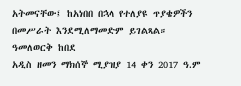አትመናቸው፤ ከአነበበ በኋላ የተለያዩ ጥያቄዎችን በመሥራት እንደሚለማመድም ይገልጻል።
ዓመለወርቅ ከበደ
አዲስ ዘመን ማክሰኞ ሚያዝያ 14 ቀን 2017 ዓ.ም